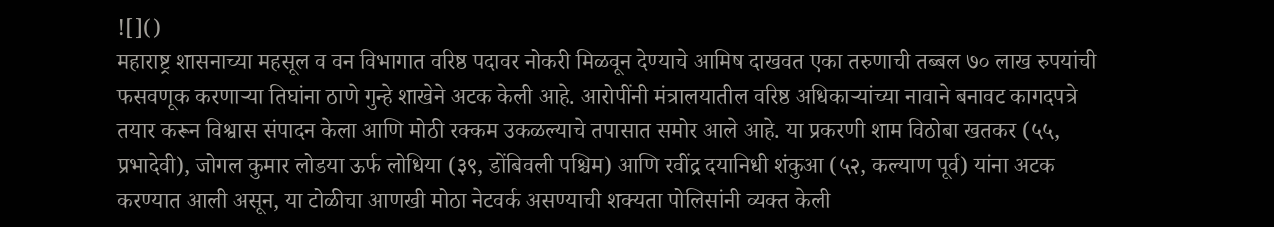![]()
महाराष्ट्र शासनाच्या महसूल व वन विभागात वरिष्ठ पदावर नोकरी मिळवून देण्याचे आमिष दाखवत एका तरुणाची तब्बल ७० लाख रुपयांची फसवणूक करणाऱ्या तिघांना ठाणे गुन्हे शाखेने अटक केली आहे. आरोपींनी मंत्रालयातील वरिष्ठ अधिकाऱ्यांच्या नावाने बनावट कागदपत्रे तयार करून विश्वास संपादन केला आणि मोठी रक्कम उकळल्याचे तपासात समोर आले आहे. या प्रकरणी शाम विठोबा खतकर (५५, प्रभादेवी), जोगल कुमार लोडया ऊर्फ लोधिया (३९, डोंबिवली पश्चिम) आणि रवींद्र दयानिधी शंकुआ (५२, कल्याण पूर्व) यांना अटक करण्यात आली असून, या टोळीचा आणखी मोठा नेटवर्क असण्याची शक्यता पोलिसांनी व्यक्त केली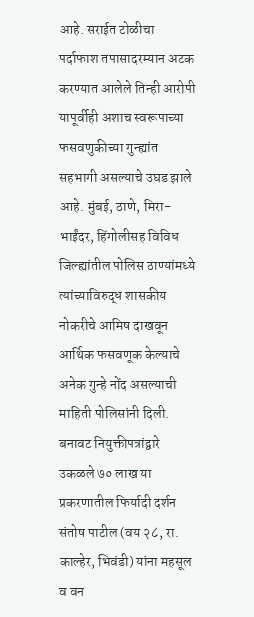आहे. सराईत टोळीचा पर्दाफाश तपासादरम्यान अटक करण्यात आलेले तिन्ही आरोपी यापूर्वीही अशाच स्वरूपाच्या फसवणुकीच्या गुन्ह्यांत सहभागी असल्याचे उघड झाले आहे. मुंबई, ठाणे, मिरा-भाईंदर, हिंगोलीसह विविध जिल्ह्यांतील पोलिस ठाण्यांमध्ये त्यांच्याविरुद्ध शासकीय नोकरीचे आमिष दाखवून आर्थिक फसवणूक केल्याचे अनेक गुन्हे नोंद असल्याची माहिती पोलिसांनी दिली. बनावट नियुक्तीपत्रांद्वारे उकळले ७० लाख या प्रकरणातील फिर्यादी दर्शन संतोष पाटील (वय २८, रा. काल्हेर, भिवंडी) यांना महसूल व वन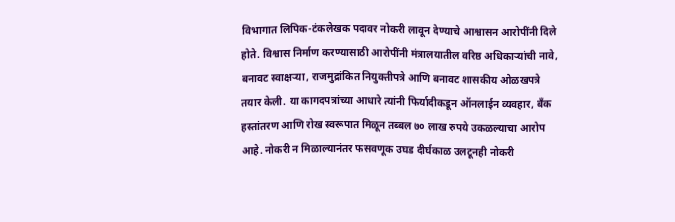विभागात लिपिक-टंकलेखक पदावर नोकरी लावून देण्याचे आश्वासन आरोपींनी दिले होते. विश्वास निर्माण करण्यासाठी आरोपींनी मंत्रालयातील वरिष्ठ अधिकाऱ्यांची नावे, बनावट स्वाक्षऱ्या, राजमुद्रांकित नियुक्तीपत्रे आणि बनावट शासकीय ओळखपत्रे तयार केली. या कागदपत्रांच्या आधारे त्यांनी फिर्यादीकडून ऑनलाईन व्यवहार, बँक हस्तांतरण आणि रोख स्वरूपात मिळून तब्बल ७० लाख रुपये उकळल्याचा आरोप आहे. नोकरी न मिळाल्यानंतर फसवणूक उघड दीर्घकाळ उलटूनही नोकरी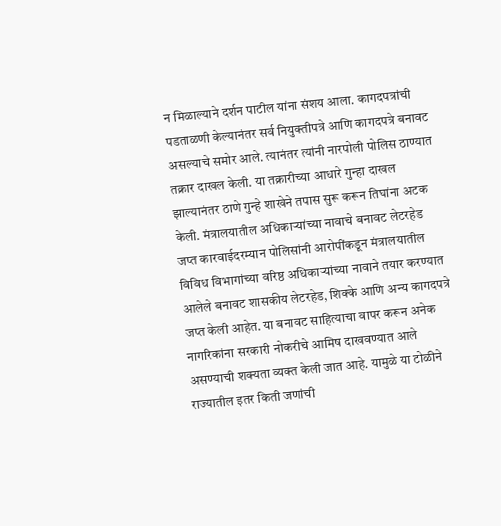न मिळाल्याने दर्शन पाटील यांना संशय आला. कागदपत्रांची पडताळणी केल्यानंतर सर्व नियुक्तीपत्रे आणि कागदपत्रे बनावट असल्याचे समोर आले. त्यानंतर त्यांनी नारपोली पोलिस ठाण्यात तक्रार दाखल केली. या तक्रारीच्या आधारे गुन्हा दाखल झाल्यानंतर ठाणे गुन्हे शाखेने तपास सुरू करून तिघांना अटक केली. मंत्रालयातील अधिकाऱ्यांच्या नावाचे बनावट लेटरहेड जप्त कारवाईदरम्यान पोलिसांनी आरोपींकडून मंत्रालयातील विविध विभागांच्या वरिष्ठ अधिकाऱ्यांच्या नावाने तयार करण्यात आलेले बनावट शासकीय लेटरहेड, शिक्के आणि अन्य कागदपत्रे जप्त केली आहेत. या बनावट साहित्याचा वापर करून अनेक नागरिकांना सरकारी नोकरीचे आमिष दाखवण्यात आले असण्याची शक्यता व्यक्त केली जात आहे. यामुळे या टोळीने राज्यातील इतर किती जणांची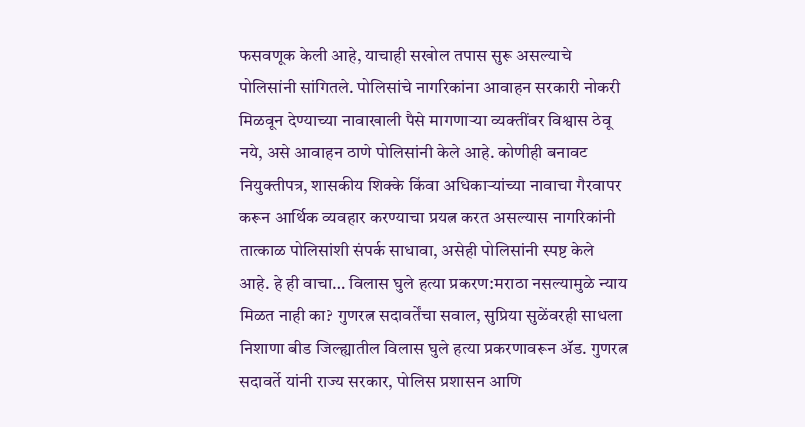फसवणूक केली आहे, याचाही सखोल तपास सुरू असल्याचे पोलिसांनी सांगितले. पोलिसांचे नागरिकांना आवाहन सरकारी नोकरी मिळवून देण्याच्या नावाखाली पैसे मागणाऱ्या व्यक्तींवर विश्वास ठेवू नये, असे आवाहन ठाणे पोलिसांनी केले आहे. कोणीही बनावट नियुक्तीपत्र, शासकीय शिक्के किंवा अधिकाऱ्यांच्या नावाचा गैरवापर करून आर्थिक व्यवहार करण्याचा प्रयत्न करत असल्यास नागरिकांनी तात्काळ पोलिसांशी संपर्क साधावा, असेही पोलिसांनी स्पष्ट केले आहे. हे ही वाचा… विलास घुले हत्या प्रकरण:मराठा नसल्यामुळे न्याय मिळत नाही का? गुणरत्न सदावर्तेंचा सवाल, सुप्रिया सुळेंवरही साधला निशाणा बीड जिल्ह्यातील विलास घुले हत्या प्रकरणावरून ॲड. गुणरत्न सदावर्ते यांनी राज्य सरकार, पोलिस प्रशासन आणि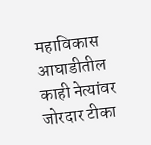महाविकास आघाडीतील काही नेत्यांवर जोरदार टीका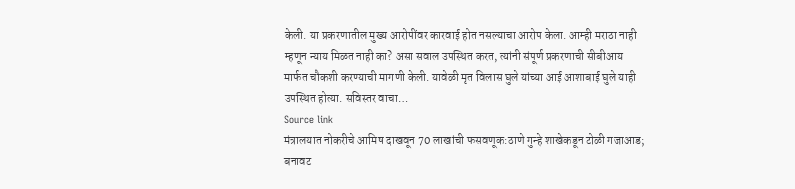केली. या प्रकरणातील मुख्य आरोपींवर कारवाई होत नसल्याचा आरोप केला. आम्ही मराठा नाही म्हणून न्याय मिळत नाही का? असा सवाल उपस्थित करत, त्यांनी संपूर्ण प्रकरणाची सीबीआय मार्फत चौकशी करण्याची मागणी केली. यावेळी मृत विलास घुले यांच्या आई आशाबाई घुले याही उपस्थित होत्या. सविस्तर वाचा…
Source link
मंत्रालयात नोकरीचे आमिष दाखवून 70 लाखांची फसवणूक:ठाणे गुन्हे शाखेकडून टोळी गजाआड; बनावट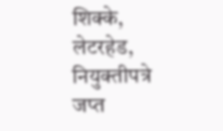शिक्के, लेटरहेड, नियुक्तीपत्रे जप्त